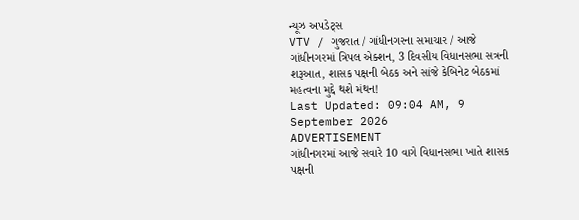ન્યૂઝ અપડેટ્સ
VTV / ગુજરાત / ગાંધીનગરના સમાચાર / આજે ગાંધીનગરમાં ત્રિપલ એક્શન, 3 દિવસીય વિધાનસભા સત્રની શરૂઆત, શાસક પક્ષની બેઠક અને સાંજે કેબિનેટ બેઠકમાં મહત્વના મુદ્દે થશે મંથન!
Last Updated: 09:04 AM, 9 September 2026
ADVERTISEMENT
ગાંધીનગરમાં આજે સવારે 10 વાગે વિધાનસભા ખાતે શાસક પક્ષની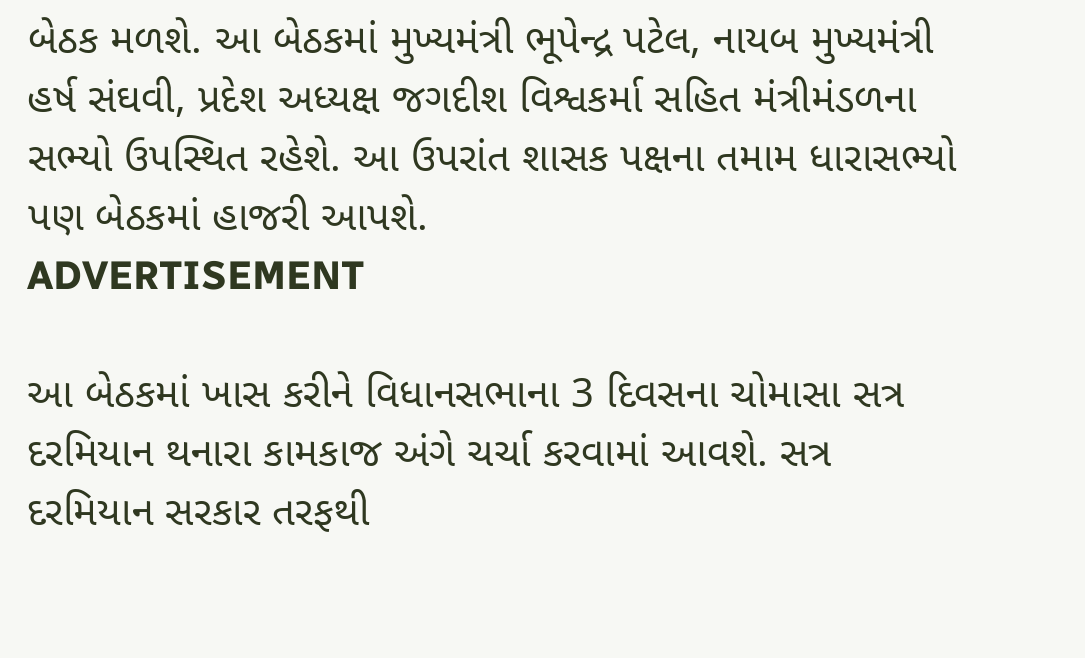બેઠક મળશે. આ બેઠકમાં મુખ્યમંત્રી ભૂપેન્દ્ર પટેલ, નાયબ મુખ્યમંત્રી હર્ષ સંઘવી, પ્રદેશ અધ્યક્ષ જગદીશ વિશ્વકર્મા સહિત મંત્રીમંડળના સભ્યો ઉપસ્થિત રહેશે. આ ઉપરાંત શાસક પક્ષના તમામ ધારાસભ્યો પણ બેઠકમાં હાજરી આપશે.
ADVERTISEMENT

આ બેઠકમાં ખાસ કરીને વિધાનસભાના 3 દિવસના ચોમાસા સત્ર દરમિયાન થનારા કામકાજ અંગે ચર્ચા કરવામાં આવશે. સત્ર દરમિયાન સરકાર તરફથી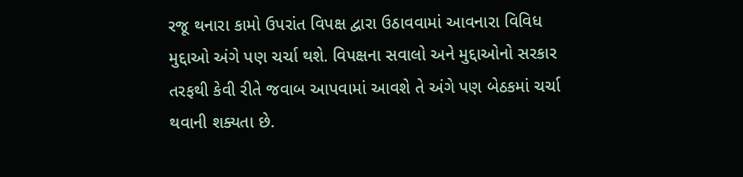રજૂ થનારા કામો ઉપરાંત વિપક્ષ દ્વારા ઉઠાવવામાં આવનારા વિવિધ મુદ્દાઓ અંગે પણ ચર્ચા થશે. વિપક્ષના સવાલો અને મુદ્દાઓનો સરકાર તરફથી કેવી રીતે જવાબ આપવામાં આવશે તે અંગે પણ બેઠકમાં ચર્ચા થવાની શક્યતા છે.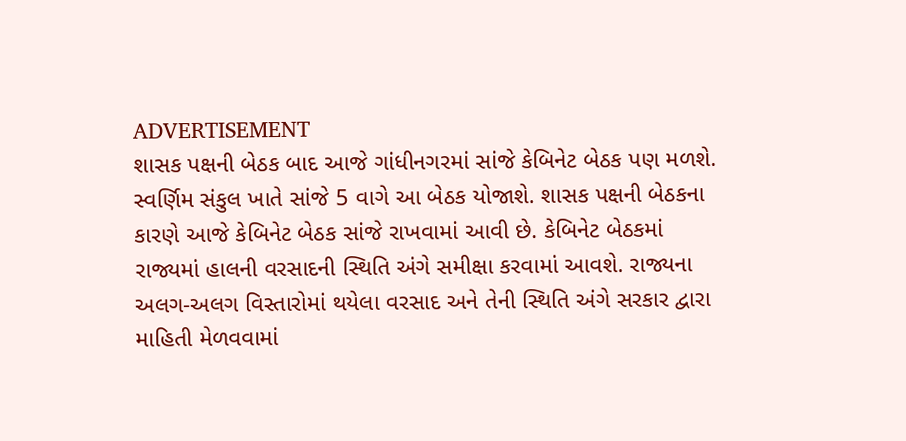ADVERTISEMENT
શાસક પક્ષની બેઠક બાદ આજે ગાંધીનગરમાં સાંજે કેબિનેટ બેઠક પણ મળશે. સ્વર્ણિમ સંકુલ ખાતે સાંજે 5 વાગે આ બેઠક યોજાશે. શાસક પક્ષની બેઠકના કારણે આજે કેબિનેટ બેઠક સાંજે રાખવામાં આવી છે. કેબિનેટ બેઠકમાં રાજ્યમાં હાલની વરસાદની સ્થિતિ અંગે સમીક્ષા કરવામાં આવશે. રાજ્યના અલગ-અલગ વિસ્તારોમાં થયેલા વરસાદ અને તેની સ્થિતિ અંગે સરકાર દ્વારા માહિતી મેળવવામાં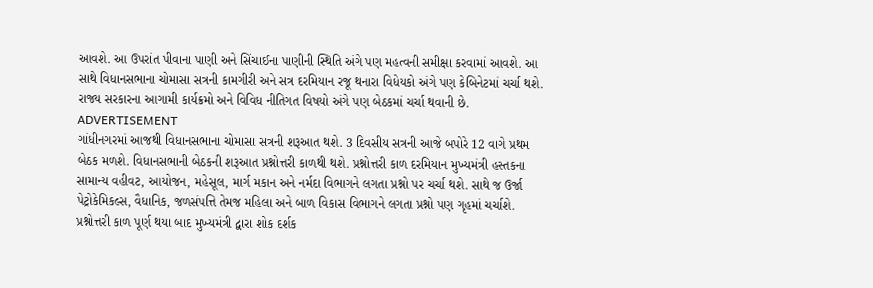આવશે. આ ઉપરાંત પીવાના પાણી અને સિંચાઈના પાણીની સ્થિતિ અંગે પણ મહત્વની સમીક્ષા કરવામાં આવશે. આ સાથે વિધાનસભાના ચોમાસા સત્રની કામગીરી અને સત્ર દરમિયાન રજૂ થનારા વિધેયકો અંગે પણ કેબિનેટમાં ચર્ચા થશે. રાજ્ય સરકારના આગામી કાર્યક્રમો અને વિવિધ નીતિગત વિષયો અંગે પણ બેઠકમાં ચર્ચા થવાની છે.
ADVERTISEMENT
ગાંધીનગરમાં આજથી વિધાનસભાના ચોમાસા સત્રની શરૂઆત થશે. 3 દિવસીય સત્રની આજે બપોરે 12 વાગે પ્રથમ બેઠક મળશે. વિધાનસભાની બેઠકની શરૂઆત પ્રશ્નોત્તરી કાળથી થશે. પ્રશ્નોત્તરી કાળ દરમિયાન મુખ્યમંત્રી હસ્તકના સામાન્ય વહીવટ, આયોજન, મહેસૂલ, માર્ગ મકાન અને નર્મદા વિભાગને લગતા પ્રશ્નો પર ચર્ચા થશે. સાથે જ ઉર્જા પેટ્રોકેમિકલ્સ, વૈધાનિક, જળસંપત્તિ તેમજ મહિલા અને બાળ વિકાસ વિભાગને લગતા પ્રશ્નો પણ ગૃહમાં ચર્ચાશે. પ્રશ્નોત્તરી કાળ પૂર્ણ થયા બાદ મુખ્યમંત્રી દ્વારા શોક દર્શક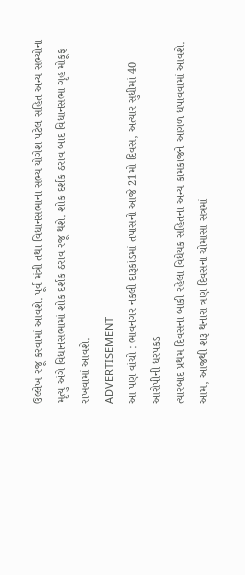ઉલ્લેખ રજૂ કરવામાં આવશે. પૂર્વ મંત્રી તથા વિધાનસભાના સભ્ય યોગેશ પટેલ સહિત અન્ય સભ્યોના મૃત્યુ અંગે વિધાનસભામાં શોક દર્શક ઠરાવ રજૂ થશે. શોક દર્શક ઠરાવ બાદ વિધાનસભા ગૃહ મોકૂફ રાખવામાં આવશે.
ADVERTISEMENT
આ પણ વાંચો : ભાવનગર નકલી દારૂકાંડમાં તપાસનો આજે 21મો દિવસ, અત્યાર સુધીમાં 40 આરોપીની ધરપકડ
ત્યારબાદ પ્રથમ દિવસના બાકી રહેલા વિધેયક સહિતના અન્ય કામકાજને આગળ ધપાવવામાં આવશે. આમ, આજથી શરૂ થનારા ત્રણ દિવસના ચોમાસા સત્રમાં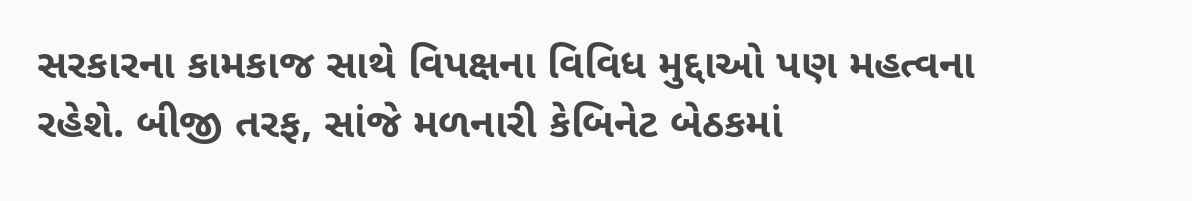સરકારના કામકાજ સાથે વિપક્ષના વિવિધ મુદ્દાઓ પણ મહત્વના રહેશે. બીજી તરફ, સાંજે મળનારી કેબિનેટ બેઠકમાં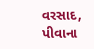વરસાદ, પીવાના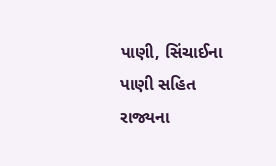પાણી, સિંચાઈના પાણી સહિત રાજ્યના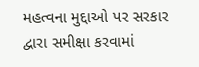મહત્વના મુદ્દાઓ પર સરકાર દ્વારા સમીક્ષા કરવામાં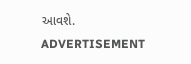આવશે.
ADVERTISEMENT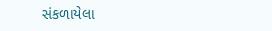સંકળાયેલા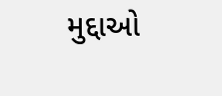મુદ્દાઓ